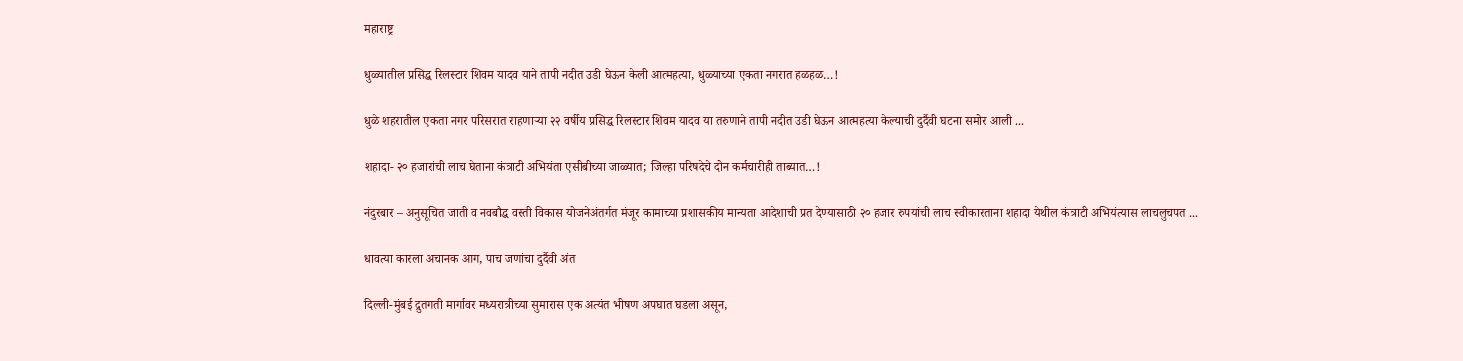महाराष्ट्र

धुळ्यातील प्रसिद्ध रिलस्टार शिवम यादव याने तापी नदीत उडी घेऊन केली आत्महत्या, धुळ्याच्या एकता नगरात हळहळ…!

धुळे शहरातील एकता नगर परिसरात राहणाऱ्या २२ वर्षीय प्रसिद्ध रिलस्टार शिवम यादव या तरुणाने तापी नदीत उडी घेऊन आत्महत्या केल्याची दुर्दैवी घटना समोर आली ...

शहादा- २० हजारांची लाच घेताना कंत्राटी अभियंता एसीबीच्या जाळ्यात; जिल्हा परिषदेचे दोन कर्मचारीही ताब्यात…!

नंदुरबार – अनुसूचित जाती व नवबौद्ध वस्ती विकास योजनेअंतर्गत मंजूर कामाच्या प्रशासकीय मान्यता आदेशाची प्रत देण्यासाठी २० हजार रुपयांची लाच स्वीकारताना शहादा येथील कंत्राटी अभियंत्यास लाचलुचपत ...

धावत्या कारला अचानक आग, पाच जणांचा दुर्दैवी अंत

दिल्ली-मुंबई द्रुतगती मार्गावर मध्यरात्रीच्या सुमारास एक अत्यंत भीषण अपघात घडला असून,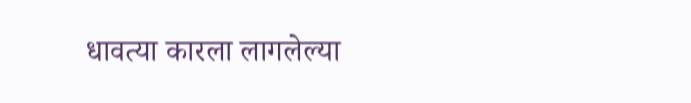धावत्या कारला लागलेल्या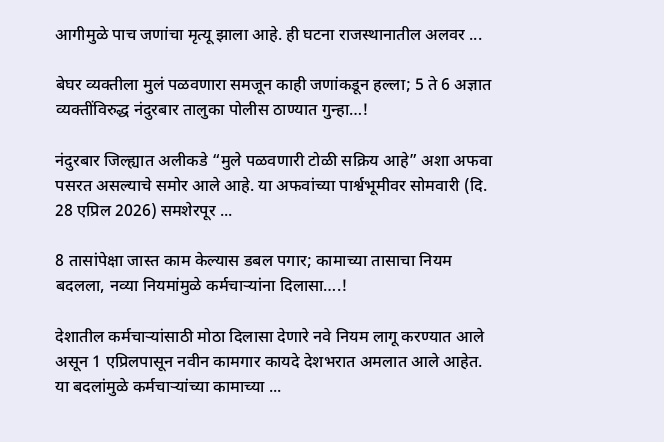आगीमुळे पाच जणांचा मृत्यू झाला आहे. ही घटना राजस्थानातील अलवर ...

बेघर व्यक्तीला मुलं पळवणारा समजून काही जणांकडून हल्ला; 5 ते 6 अज्ञात व्यक्तींविरुद्ध नंदुरबार तालुका पोलीस ठाण्यात गुन्हा…!

नंदुरबार जिल्ह्यात अलीकडे “मुले पळवणारी टोळी सक्रिय आहे” अशा अफवा पसरत असल्याचे समोर आले आहे. या अफवांच्या पार्श्वभूमीवर सोमवारी (दि. 28 एप्रिल 2026) समशेरपूर ...

8 तासांपेक्षा जास्त काम केल्यास डबल पगार; कामाच्या तासाचा नियम बदलला, नव्या नियमांमुळे कर्मचाऱ्यांना दिलासा….!

देशातील कर्मचाऱ्यांसाठी मोठा दिलासा देणारे नवे नियम लागू करण्यात आले असून 1 एप्रिलपासून नवीन कामगार कायदे देशभरात अमलात आले आहेत. या बदलांमुळे कर्मचाऱ्यांच्या कामाच्या ...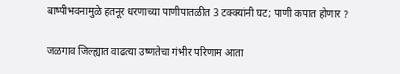बाष्पीभवनामुळे हतनूर धरणाच्या पाणीपातळीत 3 टक्क्यांनी घट; पाणी कपात होणार ?

जळगाव जिल्ह्यात वाढत्या उष्णतेचा गंभीर परिणाम आता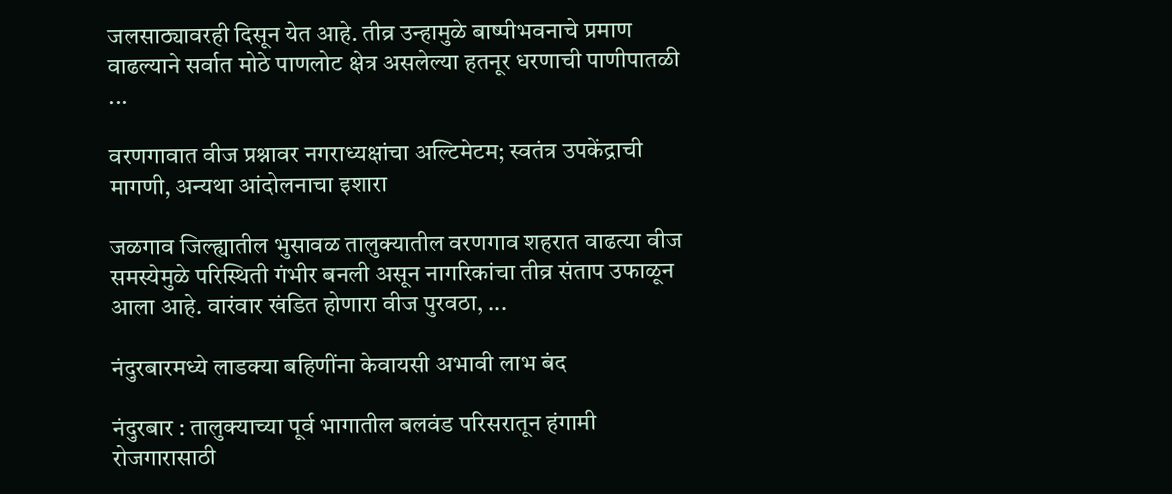जलसाठ्यावरही दिसून येत आहे. तीव्र उन्हामुळे बाष्पीभवनाचे प्रमाण वाढल्याने सर्वात मोठे पाणलोट क्षेत्र असलेल्या हतनूर धरणाची पाणीपातळी ...

वरणगावात वीज प्रश्नावर नगराध्यक्षांचा अल्टिमेटम; स्वतंत्र उपकेंद्राची मागणी, अन्यथा आंदोलनाचा इशारा

जळगाव जिल्ह्यातील भुसावळ तालुक्यातील वरणगाव शहरात वाढत्या वीज समस्येमुळे परिस्थिती गंभीर बनली असून नागरिकांचा तीव्र संताप उफाळून आला आहे. वारंवार खंडित होणारा वीज पुरवठा, ...

नंदुरबारमध्ये लाडक्या बहिणींना केवायसी अभावी लाभ बंद

नंदुरबार : तालुक्याच्या पूर्व भागातील बलवंड परिसरातून हंगामी रोजगारासाठी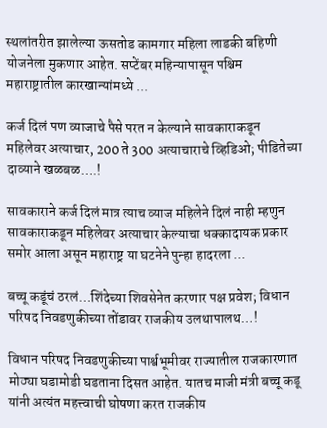स्थलांतरीत झालेल्या ऊसतोड कामगार महिला लाडकी बहिणी योजनेला मुकणार आहेत. सप्टेंबर महिन्यापासून पश्चिम महाराष्ट्रातील कारखान्यांमध्ये ...

कर्ज दिलं पण व्याजाचे पैसे परत न केल्याने सावकाराकडून महिलेवर अत्याचार, 200 ते 300 अत्याचाराचे व्हिडिओ; पीडितेच्या दाव्याने खळबळ….!

सावकाराने कर्ज दिलं मात्र त्याच व्याज महिलेने दिलं नाही म्हणुन सावकाराकडून महिलेवर अत्याचार केल्याचा धक्कादायक प्रकार समोर आला असून महाराष्ट्र या घटनेने पुन्हा हादरला ...

बच्चू कडूंचं ठरलं…शिंदेच्या शिवसेनेत करणार पक्ष प्रवेश; विधान परिषद निवडणुकीच्या तोंडावर राजकीय उलथापालथ…!

विधान परिषद निवडणुकीच्या पार्श्वभूमीवर राज्यातील राजकारणात मोठ्या घडामोडी घडताना दिसत आहेत. यातच माजी मंत्री बच्चू कडू यांनी अत्यंत महत्त्वाची घोषणा करत राजकीय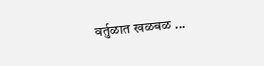वर्तुळात खळबळ ...